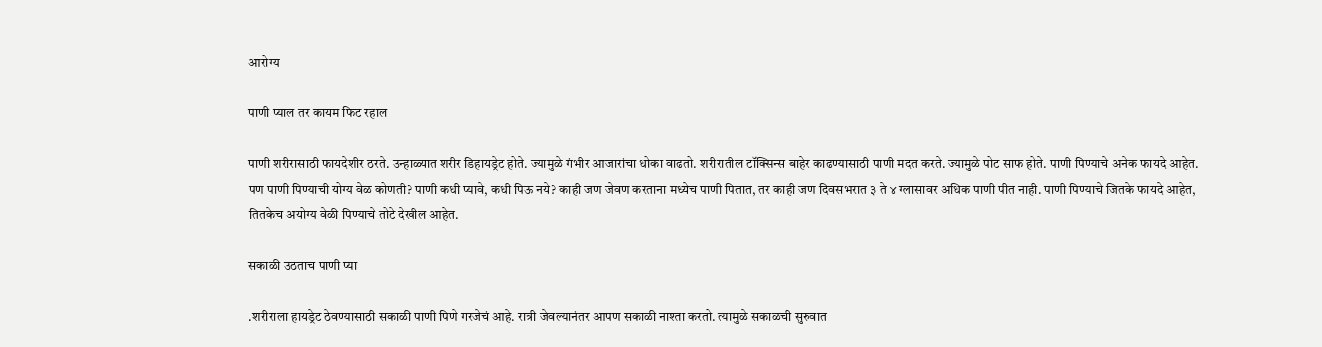आरोग्य

पाणी प्याल तर कायम फिट रहाल

पाणी शरीरासाठी फायदेशीर ठरते. उन्हाळ्यात शरीर डिहायड्रेट होते. ज्यामुळे गंभीर आजारांचा धोका वाढतो. शरीरातील टॉक्सिन्स बाहेर काढण्यासाठी पाणी मदत करते. ज्यामुळे पोट साफ होते. पाणी पिण्याचे अनेक फायदे आहेत. पण पाणी पिण्याची योग्य वेळ कोणती? पाणी कधी प्यावे, कधी पिऊ नये? काही जण जेवण करताना मध्येच पाणी पितात, तर काही जण दिवसभरात ३ ते ४ ग्लासावर अधिक पाणी पीत नाही. पाणी पिण्याचे जितके फायदे आहेत, तितकेच अयोग्य वेळी पिण्याचे तोटे देखील आहेत.

सकाळी उठताच पाणी प्या

.शरीराला हायड्रेट ठेवण्यासाठी सकाळी पाणी पिणे गरजेचं आहे. रात्री जेवल्यानंतर आपण सकाळी नाश्ता करतो. त्यामुळे सकाळची सुरुवात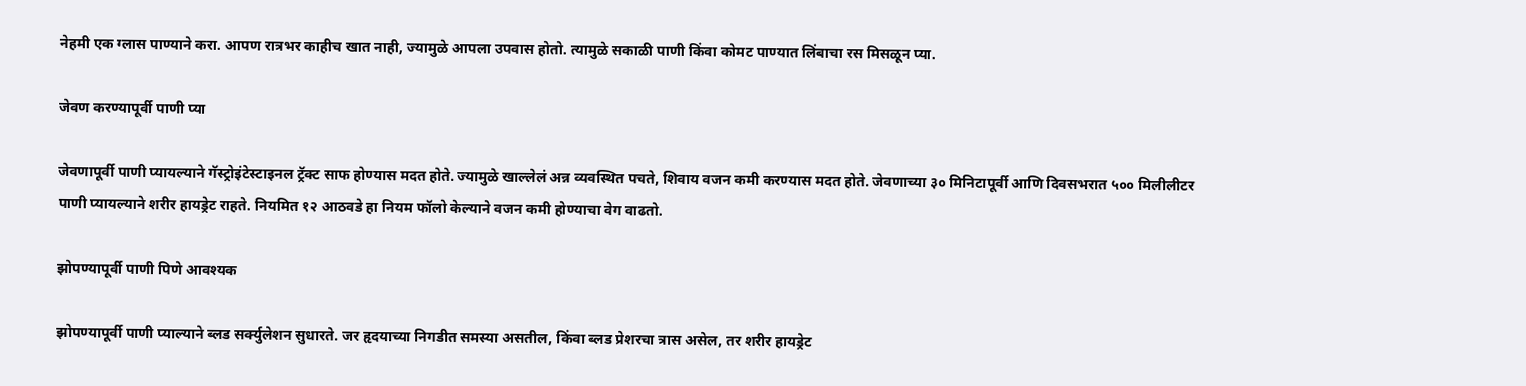नेहमी एक ग्लास पाण्याने करा. आपण रात्रभर काहीच खात नाही, ज्यामुळे आपला उपवास होतो. त्यामुळे सकाळी पाणी किंवा कोमट पाण्यात लिंबाचा रस मिसळून प्या.

जेवण करण्यापूर्वी पाणी प्या

जेवणापूर्वी पाणी प्यायल्याने गॅस्ट्रोइंटेस्टाइनल ट्रॅक्ट साफ होण्यास मदत होते. ज्यामुळे खाल्लेलं अन्न व्यवस्थित पचते, शिवाय वजन कमी करण्यास मदत होते. जेवणाच्या ३० मिनिटापूर्वी आणि दिवसभरात ५०० मिलीलीटर पाणी प्यायल्याने शरीर हायड्रेट राहते. नियमित १२ आठवडे हा नियम फॉलो केल्याने वजन कमी होण्याचा वेग वाढतो.

झोपण्यापूर्वी पाणी पिणे आवश्यक

झोपण्यापूर्वी पाणी प्याल्याने ब्लड सर्क्युलेशन सुधारते. जर हृदयाच्या निगडीत समस्या असतील, किंवा ब्लड प्रेशरचा त्रास असेल, तर शरीर हायड्रेट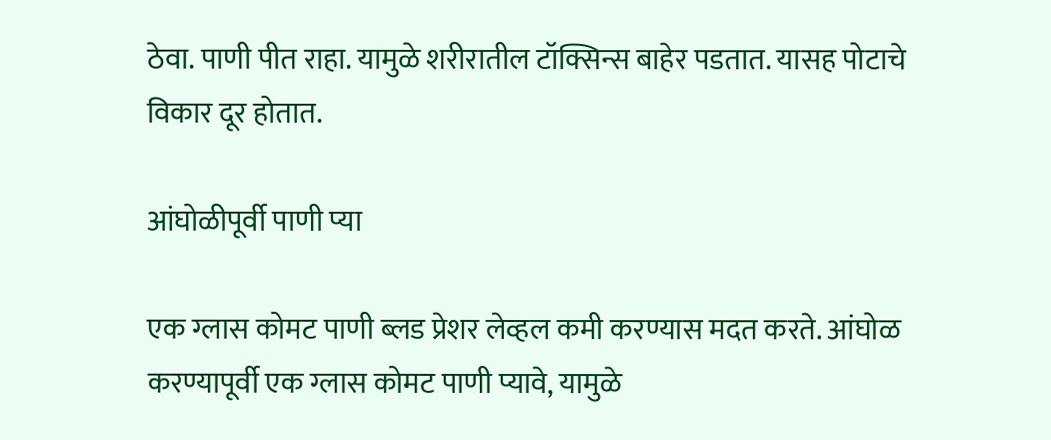ठेवा. पाणी पीत राहा. यामुळे शरीरातील टॉक्सिन्स बाहेर पडतात. यासह पोटाचे विकार दूर होतात.

आंघोळीपूर्वी पाणी प्या

एक ग्लास कोमट पाणी ब्लड प्रेशर लेव्हल कमी करण्यास मदत करते. आंघोळ करण्यापूर्वी एक ग्लास कोमट पाणी प्यावे, यामुळे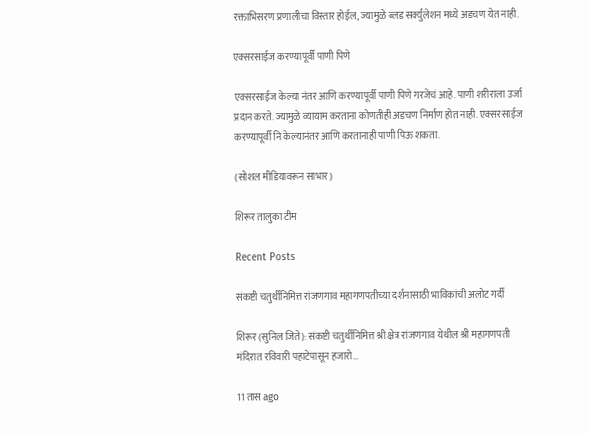रक्ताभिसरण प्रणालीचा विस्तार होईल, ज्यामुळे ब्लड सर्क्युलेशन मध्ये अडचण येत नाही.

एक्सरसाईज करण्यापूर्वी पाणी पिणे

एक्सरसाईज केल्या नंतर आणि करण्यापूर्वी पाणी पिणे गरजेचं आहे. पाणी शरीराला उर्जा प्रदान करते. ज्यामुळे व्यायाम करताना कोणतीही अडचण निर्माण होत नाही. एक्सरसाईज करण्यापूर्वी नि केल्यानंतर आणि करतानाही पाणी पिऊ शकता.

(सोशल मीडियावरून साभार)

शिरूर तालुका टीम

Recent Posts

संकष्टी चतुर्थीनिमित्त रांजणगाव महागणपतीच्या दर्शनासाठी भाविकांची अलोट गर्दी

शिरूर (सुनिल जिते): संकष्टी चतुर्थीनिमित्त श्री क्षेत्र रांजणगाव येथील श्री महागणपती मंदिरात रविवारी पहाटेपासून हजारो…

11 तास ago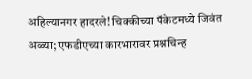अहिल्यानगर हादरले! चिक्कीच्या पॅकेटमध्ये जिवंत अळ्या; एफडीएच्या कारभारावर प्रश्नचिन्ह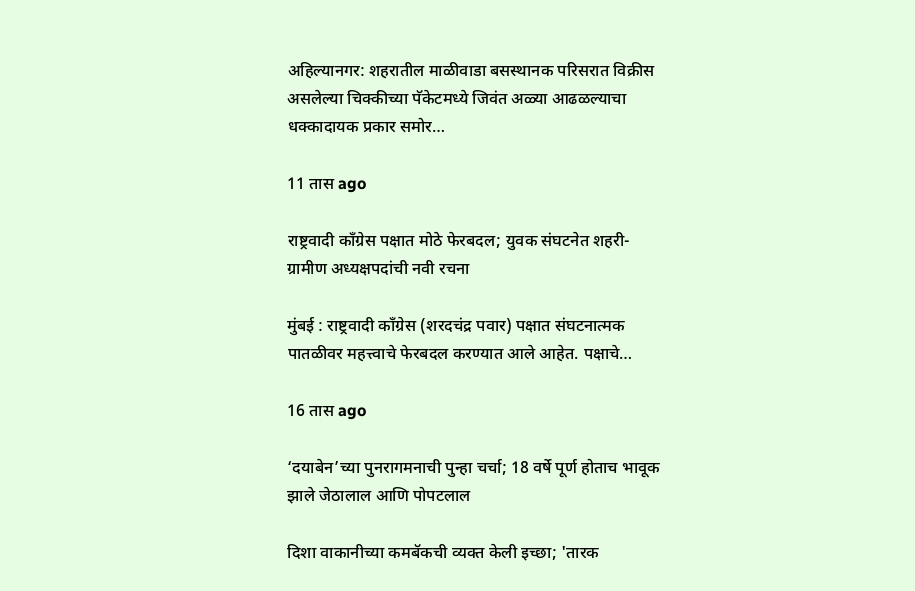अहिल्यानगर: शहरातील माळीवाडा बसस्थानक परिसरात विक्रीस असलेल्या चिक्कीच्या पॅकेटमध्ये जिवंत अळ्या आढळल्याचा धक्कादायक प्रकार समोर…

11 तास ago

राष्ट्रवादी काँग्रेस पक्षात मोठे फेरबदल; युवक संघटनेत शहरी-ग्रामीण अध्यक्षपदांची नवी रचना

मुंबई : राष्ट्रवादी काँग्रेस (शरदचंद्र पवार) पक्षात संघटनात्मक पातळीवर महत्त्वाचे फेरबदल करण्यात आले आहेत. पक्षाचे…

16 तास ago

‘दयाबेन’च्या पुनरागमनाची पुन्हा चर्चा; 18 वर्षे पूर्ण होताच भावूक झाले जेठालाल आणि पोपटलाल

दिशा वाकानीच्या कमबॅकची व्यक्त केली इच्छा; 'तारक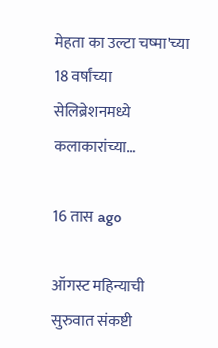मेहता का उल्टा चष्मा'च्या 18 वर्षांच्या सेलिब्रेशनमध्ये कलाकारांच्या…

16 तास ago

ऑगस्ट महिन्याची सुरुवात संकष्टी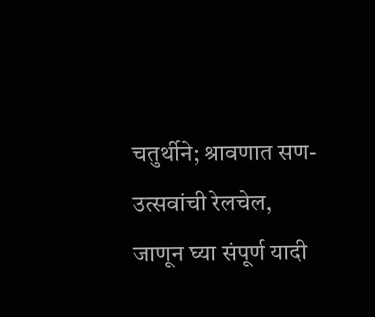चतुर्थीने; श्रावणात सण-उत्सवांची रेलचेल, जाणून घ्या संपूर्ण यादी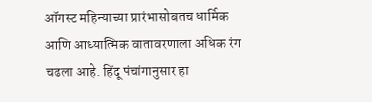ऑगस्ट महिन्याच्या प्रारंभासोबतच धार्मिक आणि आध्यात्मिक वातावरणाला अधिक रंग चढला आहे. हिंदू पंचांगानुसार हा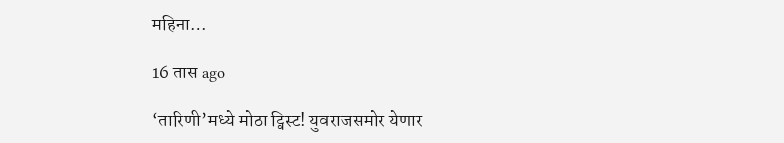महिना…

16 तास ago

‘तारिणी’मध्ये मोठा ट्विस्ट! युवराजसमोर येणार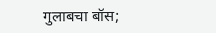गुलाबचा बॉस;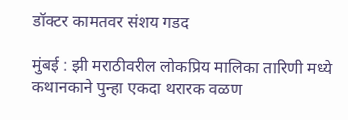डॉक्टर कामतवर संशय गडद

मुंबई : झी मराठीवरील लोकप्रिय मालिका तारिणी मध्ये कथानकाने पुन्हा एकदा थरारक वळण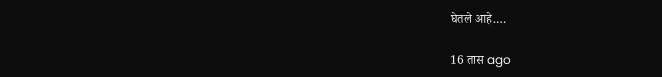घेतले आहे.…

16 तास ago